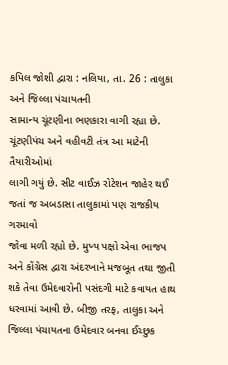કપિલ જોશી દ્વારા : નલિયા, તા. 26 : તાલુકા અને જિલ્લા પંચાયતની
સામાન્ય ચૂંટણીના ભણકારા વાગી રહ્યા છે. ચૂંટણીપંચ અને વહીવટી તંત્ર આ માટેની તૈયારીઓમાં
લાગી ગયું છે. સીટ વાઈઝ રોટેશન જાહેર થઈ જતાં જ અબડાસા તાલુકામાં પણ રાજકીય ગરમાવો
જોવા મળી રહ્યો છે. મુખ્ય પક્ષો એવા ભાજપ અને કોંગ્રેસ દ્વારા અંદરખાને મજબૂત તથા જીતી
શકે તેવા ઉમેદવારોની પસંદગી માટે કવાયત હાથ ધરવામાં આવી છે. બીજી તરફ, તાલુકા અને જિલ્લા પંચાયતના ઉમેદવાર બનવા ઈચ્છુક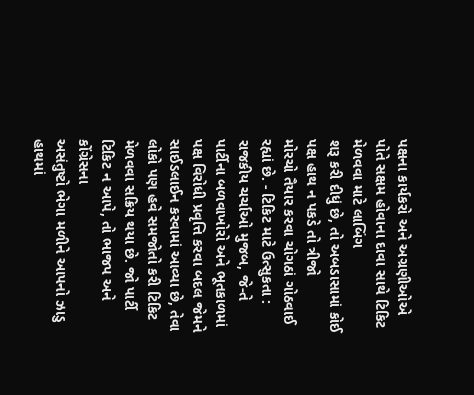પક્ષના કાર્યકરો અને અગ્રણીઓએ પોતે સક્ષમ હોવાના દાવા સાથે ટિકિટ મેળવવા માટે લાબિંગ
શરૂ કરી દીધું છે, તો અબડાસામાં કોઈ પક્ષ હાથ ન પકડે તો ત્રીજો
મોરચો તૈયાર કરવા ચોગઠાં ગોઠવાઈ રહ્યાં છે. - ટિકિટ માટે ઉત્સુકતા : રાજકીય ચર્ચાઓ મુજબ, જે-તે પાર્ટીના બળવાખોરો અને ભૂતકાળમાં પક્ષ વિરોધી પ્રવૃત્તિ કરવા બદલ જેમને
સાઈડલાઈન કરવામાં આવ્યા છે, તેવા લોકો પણ હવે સમજોતો કરી ટિકિટ
મેળવવા સક્રિય થયા છે. જો પાર્ટી ટિકિટ ન આપે, તો ભાજપ અને કોંગ્રેસના
અસંતુષ્ટો ભેગા મળીને આપનો ઝાડુ હાથમાં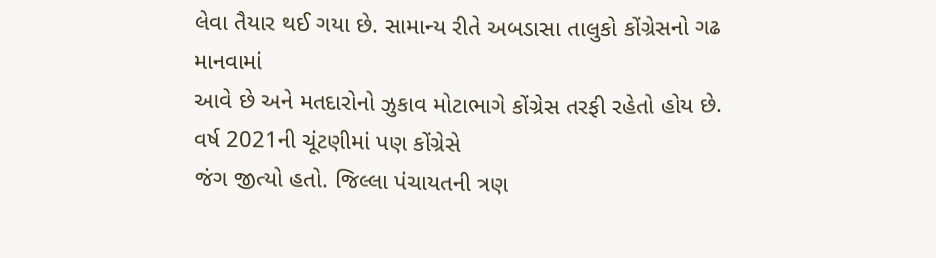લેવા તૈયાર થઈ ગયા છે. સામાન્ય રીતે અબડાસા તાલુકો કોંગ્રેસનો ગઢ માનવામાં
આવે છે અને મતદારોનો ઝુકાવ મોટાભાગે કોંગ્રેસ તરફી રહેતો હોય છે. વર્ષ 2021ની ચૂંટણીમાં પણ કોંગ્રેસે
જંગ જીત્યો હતો. જિલ્લા પંચાયતની ત્રણ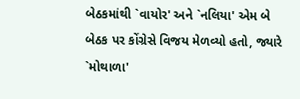બેઠકમાંથી `વાયોર' અને `નલિયા' એમ બે
બેઠક પર કોંગ્રેસે વિજય મેળવ્યો હતો, જ્યારે `મોથાળા'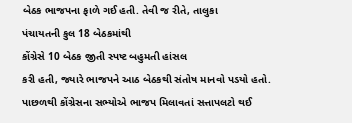બેઠક ભાજપના ફાળે ગઈ હતી. તેવી જ રીતે, તાલુકા
પંચાયતની કુલ 18 બેઠકમાંથી
કોંગ્રેસે 10 બેઠક જીતી સ્પષ્ટ બહુમતી હાંસલ
કરી હતી, જ્યારે ભાજપને આઠ બેઠકથી સંતોષ માનવો પડયો હતો.
પાછળથી કોંગ્રેસના સભ્યોએ ભાજપ મિલાવતાં સત્તાપલટો થઈ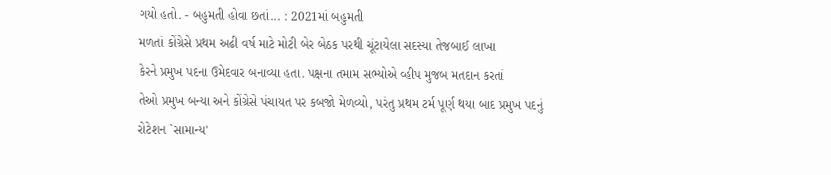ગયો હતો. - બહુમતી હોવા છતાં... : 2021માં બહુમતી
મળતાં કોંગ્રેસે પ્રથમ અઢી વર્ષ માટે મોટી બેર બેઠક પરથી ચૂંટાયેલા સદસ્યા તેજબાઈ લાખા
કેરને પ્રમુખ પદના ઉમેદવાર બનાવ્યા હતા. પક્ષના તમામ સભ્યોએ વ્હીપ મુજબ મતદાન કરતાં
તેઓ પ્રમુખ બન્યા અને કોંગ્રેસે પંચાયત પર કબજો મેળવ્યો, પરંતુ પ્રથમ ટર્મ પૂર્ણ થયા બાદ પ્રમુખ પદનું
રોટેશન `સામાન્ય'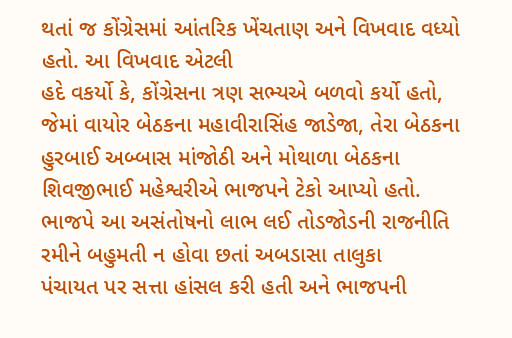થતાં જ કોંગ્રેસમાં આંતરિક ખેંચતાણ અને વિખવાદ વધ્યો હતો. આ વિખવાદ એટલી
હદે વકર્યો કે, કોંગ્રેસના ત્રણ સભ્યએ બળવો કર્યો હતો,
જેમાં વાયોર બેઠકના મહાવીરાસિંહ જાડેજા, તેરા બેઠકના
હુરબાઈ અબ્બાસ માંજોઠી અને મોથાળા બેઠકના શિવજીભાઈ મહેશ્વરીએ ભાજપને ટેકો આપ્યો હતો.
ભાજપે આ અસંતોષનો લાભ લઈ તોડજોડની રાજનીતિ રમીને બહુમતી ન હોવા છતાં અબડાસા તાલુકા
પંચાયત પર સત્તા હાંસલ કરી હતી અને ભાજપની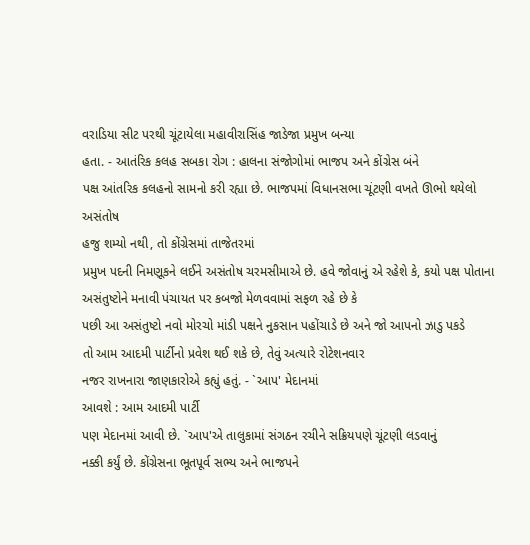વરાડિયા સીટ પરથી ચૂંટાયેલા મહાવીરાસિંહ જાડેજા પ્રમુખ બન્યા
હતા. - આતંરિક કલહ સબકા રોગ : હાલના સંજોગોમાં ભાજપ અને કોંગ્રેસ બંને
પક્ષ આંતરિક કલહનો સામનો કરી રહ્યા છે. ભાજપમાં વિધાનસભા ચૂંટણી વખતે ઊભો થયેલો અસંતોષ
હજુ શમ્યો નથી, તો કોંગ્રેસમાં તાજેતરમાં
પ્રમુખ પદની નિમણૂકને લઈને અસંતોષ ચરમસીમાએ છે. હવે જોવાનું એ રહેશે કે, કયો પક્ષ પોતાના અસંતુષ્ટોને મનાવી પંચાયત પર કબજો મેળવવામાં સફળ રહે છે કે
પછી આ અસંતુષ્ટો નવો મોરચો માંડી પક્ષને નુકસાન પહોંચાડે છે અને જો આપનો ઝાડુ પકડે
તો આમ આદમી પાર્ટીનો પ્રવેશ થઈ શકે છે, તેવું અત્યારે રોટેશનવાર
નજર રાખનારા જાણકારોએ કહ્યું હતું. - `આપ' મેદાનમાં
આવશે : આમ આદમી પાર્ટી
પણ મેદાનમાં આવી છે. `આપ'એ તાલુકામાં સંગઠન રચીને સક્રિયપણે ચૂંટણી લડવાનું
નક્કી કર્યું છે. કોંગ્રેસના ભૂતપૂર્વ સભ્ય અને ભાજપને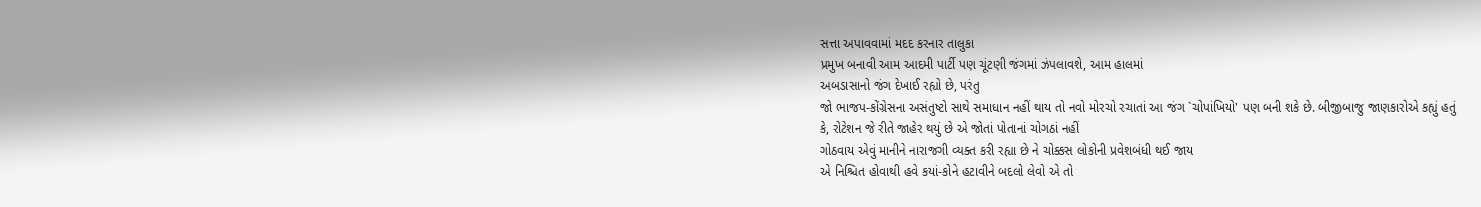સત્તા અપાવવામાં મદદ કરનાર તાલુકા
પ્રમુખ બનાવી આમ આદમી પાર્ટી પણ ચૂંટણી જંગમાં ઝંપલાવશે, આમ હાલમાં
અબડાસાનો જંગ દેખાઈ રહ્યો છે, પરંતુ
જો ભાજપ-કોંગ્રેસના અસંતુષ્ટો સાથે સમાધાન નહીં થાય તો નવો મોરચો રચાતાં આ જંગ `ચોપાંખિયો' પણ બની શકે છે. બીજીબાજુ જાણકારોએ કહ્યું હતું
કે, રોટેશન જે રીતે જાહેર થયું છે એ જોતાં પોતાનાં ચોગઠાં નહીં
ગોઠવાય એવું માનીને નારાજગી વ્યક્ત કરી રહ્યા છે ને ચોક્કસ લોકોની પ્રવેશબંધી થઈ જાય
એ નિશ્ચિત હોવાથી હવે કયાં-કોને હટાવીને બદલો લેવો એ તો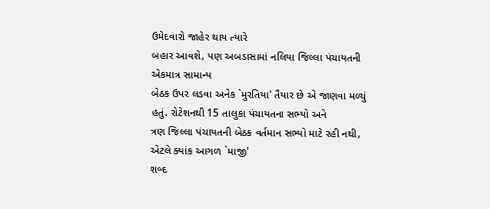ઉમેદવારો જાહેર થાય ત્યારે
બહાર આવશે, પણ અબડાસામાં નલિયા જિલ્લા પંચાયતની એકમાત્ર સામાન્ય
બેઠક ઉપર લડવા અનેક `મુરતિયા' તૈયાર છે એ જાણવા મળ્યું હતું. રોટેશનથી 15 તાલુકા પંચાયતના સભ્યો અને
ત્રણ જિલ્લા પંચાયતની બેઠક વર્તમાન સભ્યો માટે રહી નથી, એટલે ક્યાંક આગળ `માજી'
શબ્દ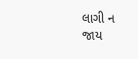લાગી ન જાય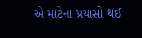એ માટેના પ્રયાસો થઈ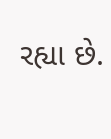રહ્યા છે.